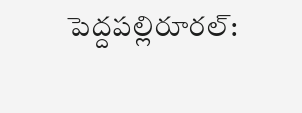పెద్దపల్లిరూరల్: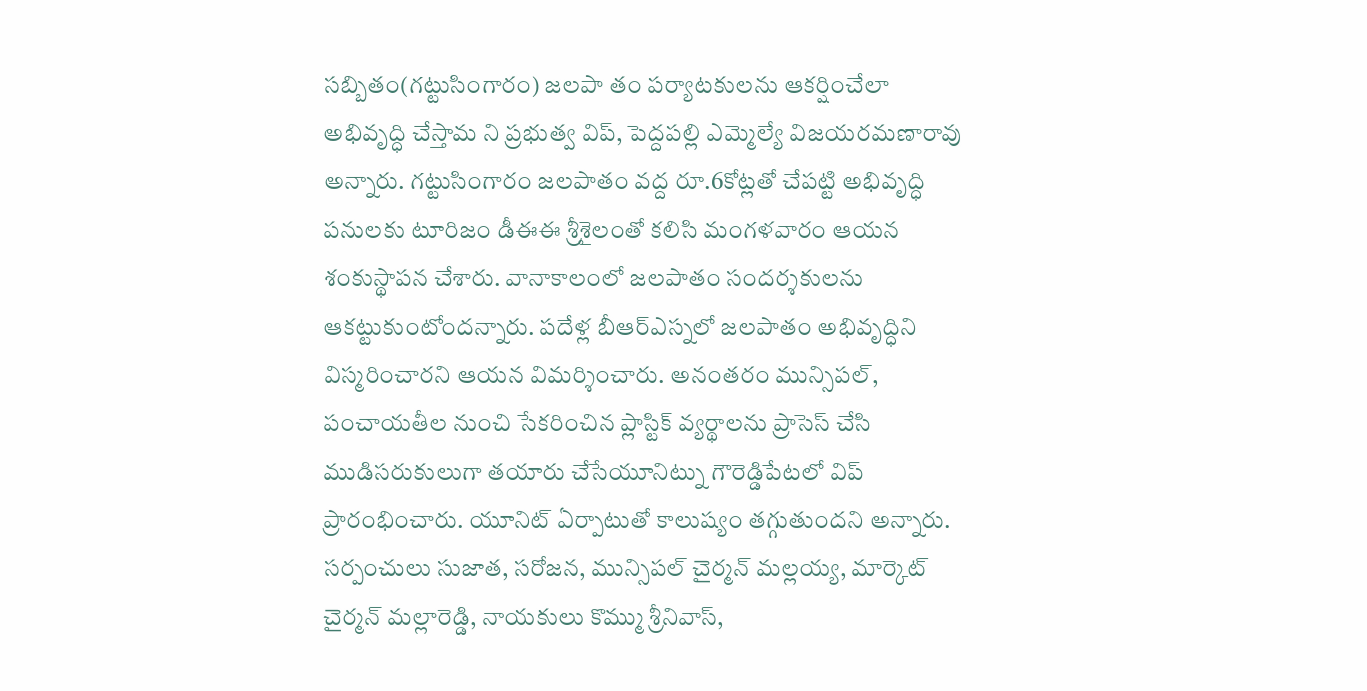సబ్బితం(గట్టుసింగారం) జలపా తం పర్యాటకులను ఆకర్షించేలా అభివృద్ధి చేస్తామ ని ప్రభుత్వ విప్, పెద్దపల్లి ఎమ్మెల్యే విజయరమణారావు అన్నారు. గట్టుసింగారం జలపాతం వద్ద రూ.6కోట్లతో చేపట్టి అభివృద్ధి పనులకు టూరిజం డీఈఈ శ్రీశైలంతో కలిసి మంగళవారం ఆయన శంకుస్థాపన చేశారు. వానాకాలంలో జలపాతం సందర్శకులను ఆకట్టుకుంటోందన్నారు. పదేళ్ల బీఆర్ఎస్నలో జలపాతం అభివృద్ధిని విస్మరించారని ఆయన విమర్శించారు. అనంతరం మున్సిపల్, పంచాయతీల నుంచి సేకరించిన ప్లాస్టిక్ వ్యర్థాలను ప్రాసెస్ చేసి ముడిసరుకులుగా తయారు చేసేయూనిట్ను గౌరెడ్డిపేటలో విప్ ప్రారంభించారు. యూనిట్ ఏర్పాటుతో కాలుష్యం తగ్గుతుందని అన్నారు. సర్పంచులు సుజాత, సరోజన, మున్సిపల్ చైర్మన్ మల్లయ్య, మార్కెట్ చైర్మన్ మల్లారెడ్డి, నాయకులు కొమ్ము శ్రీనివాస్,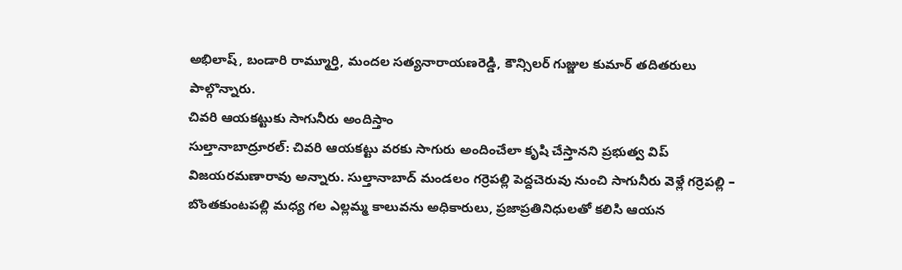అభిలాష్, బండారి రామ్మూర్తి, మందల సత్యనారాయణరెడ్డి, కౌన్సిలర్ గుజ్జుల కుమార్ తదితరులు పాల్గొన్నారు.
చివరి ఆయకట్టుకు సాగునీరు అందిస్తాం
సుల్తానాబాద్రూరల్: చివరి ఆయకట్టు వరకు సాగురు అందించేలా కృషి చేస్తానని ప్రభుత్వ విప్ విజయరమణారావు అన్నారు. సుల్తానాబాద్ మండలం గర్రెపల్లి పెద్దచెరువు నుంచి సాగునీరు వెళ్లే గర్రెపల్లి – బొంతకుంటపల్లి మధ్య గల ఎల్లమ్మ కాలువను అధికారులు, ప్రజాప్రతినిధులతో కలిసి ఆయన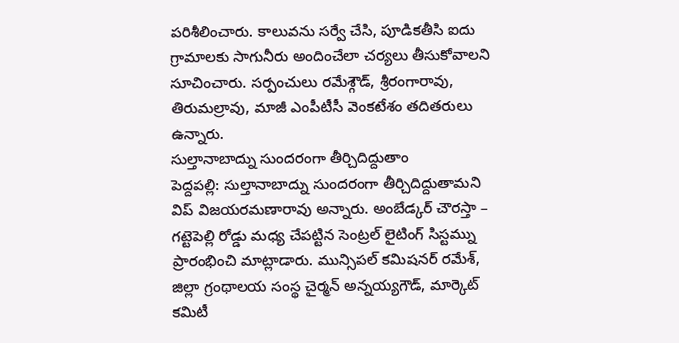పరిశీలించారు. కాలువను సర్వే చేసి, పూడికతీసి ఐదు గ్రామాలకు సాగునీరు అందించేలా చర్యలు తీసుకోవాలని సూచించారు. సర్పంచులు రమేశ్గౌడ్, శ్రీరంగారావు, తిరుమల్రావు, మాజీ ఎంపీటీసీ వెంకటేశం తదితరులు ఉన్నారు.
సుల్తానాబాద్ను సుందరంగా తీర్చిదిద్దుతాం
పెద్దపల్లి: సుల్తానాబాద్ను సుందరంగా తీర్చిదిద్దుతామని విప్ విజయరమణారావు అన్నారు. అంబేడ్కర్ చౌరస్తా – గట్టెపెల్లి రోడ్డు మధ్య చేపట్టిన సెంట్రల్ లైటింగ్ సిస్టమ్ను ప్రారంభించి మాట్లాడారు. మున్సిపల్ కమిషనర్ రమేశ్, జిల్లా గ్రంథాలయ సంస్థ చైర్మన్ అన్నయ్యగౌడ్, మార్కెట్ కమిటీ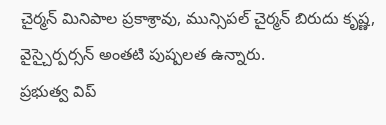చైర్మన్ మినిపాల ప్రకాశ్రావు, మున్సిపల్ చైర్మన్ బిరుదు కృష్ణ, వైస్చైర్పర్సన్ అంతటి పుష్పలత ఉన్నారు.
ప్రభుత్వ విప్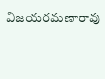విజయరమణారావు